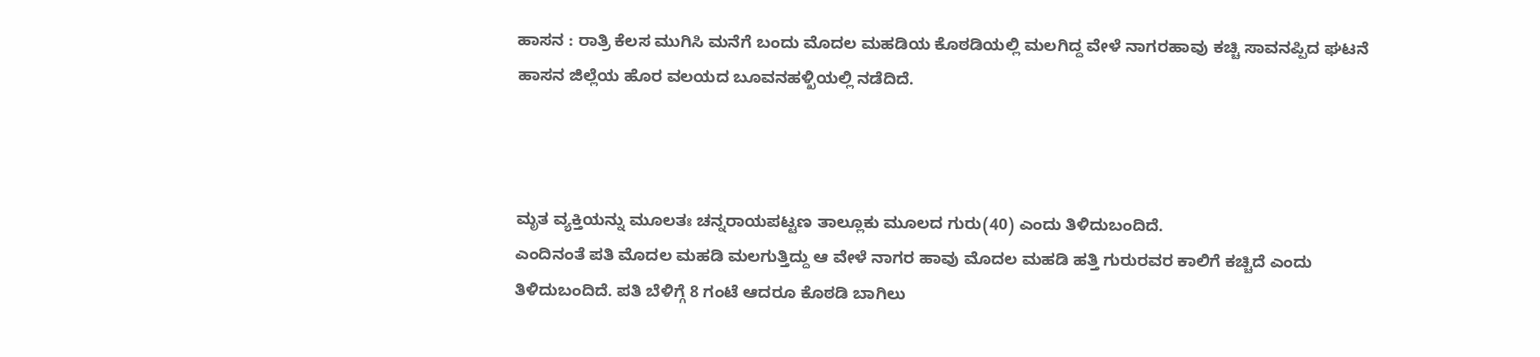ಹಾಸನ : ರಾತ್ರಿ ಕೆಲಸ ಮುಗಿಸಿ ಮನೆಗೆ ಬಂದು ಮೊದಲ ಮಹಡಿಯ ಕೊಠಡಿಯಲ್ಲಿ ಮಲಗಿದ್ದ ವೇಳೆ ನಾಗರಹಾವು ಕಚ್ಚಿ ಸಾವನಪ್ಪಿದ ಘಟನೆ ಹಾಸನ ಜಿಲ್ಲೆಯ ಹೊರ ವಲಯದ ಬೂವನಹಳ್ಖಿಯಲ್ಲಿ ನಡೆದಿದೆ.



ಮೃತ ವ್ಯಕ್ತಿಯನ್ನು ಮೂಲತಃ ಚನ್ನರಾಯಪಟ್ಟಣ ತಾಲ್ಲೂಕು ಮೂಲದ ಗುರು(40) ಎಂದು ತಿಳಿದುಬಂದಿದೆ.
ಎಂದಿನಂತೆ ಪತಿ ಮೊದಲ ಮಹಡಿ ಮಲಗುತ್ತಿದ್ದು ಆ ವೇಳೆ ನಾಗರ ಹಾವು ಮೊದಲ ಮಹಡಿ ಹತ್ತಿ ಗುರುರವರ ಕಾಲಿಗೆ ಕಚ್ಚಿದೆ ಎಂದು ತಿಳಿದುಬಂದಿದೆ. ಪತಿ ಬೆಳಿಗ್ಗೆ 8 ಗಂಟೆ ಆದರೂ ಕೊಠಡಿ ಬಾಗಿಲು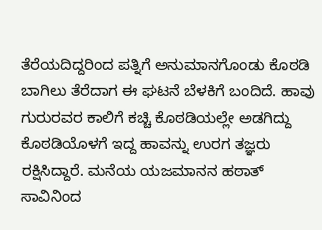ತೆರೆಯದಿದ್ದರಿಂದ ಪತ್ನಿಗೆ ಅನುಮಾನಗೊಂಡು ಕೊಠಡಿ ಬಾಗಿಲು ತೆರೆದಾಗ ಈ ಘಟನೆ ಬೆಳಕಿಗೆ ಬಂದಿದೆ. ಹಾವು ಗುರುರವರ ಕಾಲಿಗೆ ಕಚ್ಚಿ ಕೊಠಡಿಯಲ್ಲೇ ಅಡಗಿದ್ದು ಕೊಠಡಿಯೊಳಗೆ ಇದ್ದ ಹಾವನ್ನು ಉರಗ ತಜ್ಞರು ರಕ್ಷಿಸಿದ್ದಾರೆ. ಮನೆಯ ಯಜಮಾನನ ಹಠಾತ್ ಸಾವಿನಿಂದ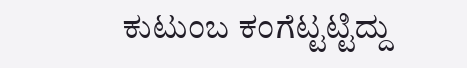ಕುಟುಂಬ ಕಂಗೆಟ್ಟಟ್ಟಿದ್ದು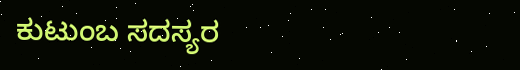ಕುಟುಂಬ ಸದಸ್ಯರ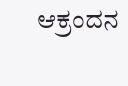ಆಕ್ರಂದನ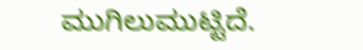ಮುಗಿಲುಮುಟ್ಟಿದೆ.